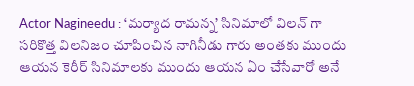Actor Nagineedu : ‘మర్యాద రామన్న’ సినిమాలో విలన్ గా సరికొత్త విలనిజం చూపించిన నాగినీడు గారు అంతకు ముందు ఆయన కెరీర్ సినిమాలకు ముందు ఆయన ఏం చేసేవారో అనే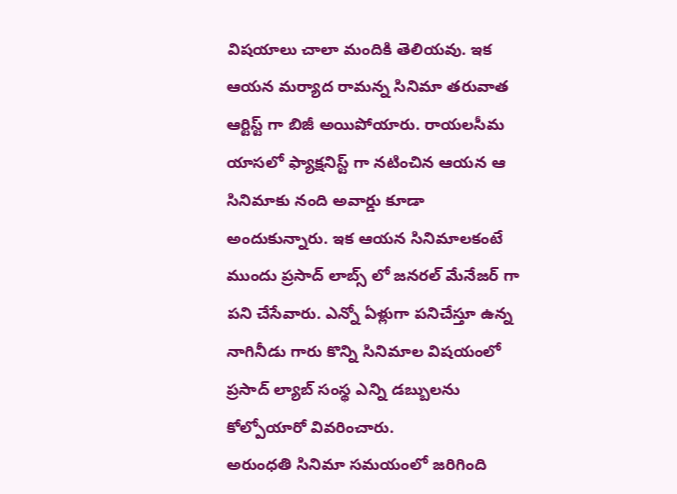విషయాలు చాలా మందికి తెలియవు. ఇక ఆయన మర్యాద రామన్న సినిమా తరువాత ఆర్టిస్ట్ గా బిజీ అయిపోయారు. రాయలసీమ యాసలో ఫ్యాక్షనిస్ట్ గా నటించిన ఆయన ఆ సినిమాకు నంది అవార్డు కూడా అందుకున్నారు. ఇక ఆయన సినిమాలకంటే ముందు ప్రసాద్ లాబ్స్ లో జనరల్ మేనేజర్ గా పని చేసేవారు. ఎన్నో ఏళ్లుగా పనిచేస్తూ ఉన్న నాగినీడు గారు కొన్ని సినిమాల విషయంలో ప్రసాద్ ల్యాబ్ సంస్థ ఎన్ని డబ్బులను కోల్పోయారో వివరించారు.
అరుంధతి సినిమా సమయంలో జరిగింది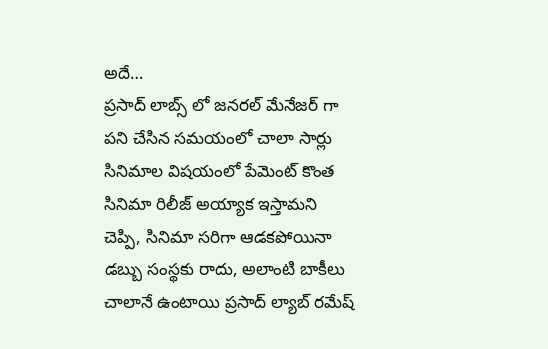అదే…
ప్రసాద్ లాబ్స్ లో జనరల్ మేనేజర్ గా పని చేసిన సమయంలో చాలా సార్లు సినిమాల విషయంలో పేమెంట్ కొంత సినిమా రిలీజ్ అయ్యాక ఇస్తామని చెప్పి, సినిమా సరిగా ఆడకపోయినా డబ్బు సంస్థకు రాదు, అలాంటి బాకీలు చాలానే ఉంటాయి ప్రసాద్ ల్యాబ్ రమేష్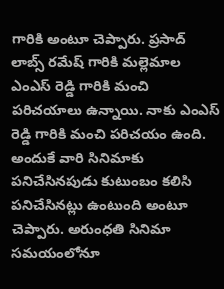గారికి అంటూ చెప్పారు. ప్రసాద్ లాబ్స్ రమేష్ గారికి మల్లెమాల ఎంఎస్ రెడ్డి గారికి మంచి పరిచయాలు ఉన్నాయి. నాకు ఎంఎస్ రెడ్డి గారికి మంచి పరిచయం ఉంది. అందుకే వారి సినిమాకు పనిచేసినపుడు కుటుంబం కలిసి పనిచేసినట్లు ఉంటుంది అంటూ చెప్పారు. అరుంధతి సినిమా సమయంలోనూ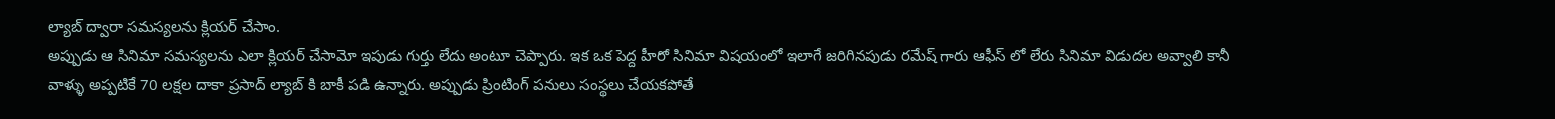ల్యాబ్ ద్వారా సమస్యలను క్లియర్ చేసాం.
అప్పుడు ఆ సినిమా సమస్యలను ఎలా క్లియర్ చేసామో ఇపుడు గుర్తు లేదు అంటూ చెప్పారు. ఇక ఒక పెద్ద హీరో సినిమా విషయంలో ఇలాగే జరిగినపుడు రమేష్ గారు ఆఫీస్ లో లేరు సినిమా విడుదల అవ్వాలి కానీ వాళ్ళు అప్పటికే 70 లక్షల దాకా ప్రసాద్ ల్యాబ్ కి బాకీ పడి ఉన్నారు. అప్పుడు ప్రింటింగ్ పనులు సంస్థలు చేయకపోతే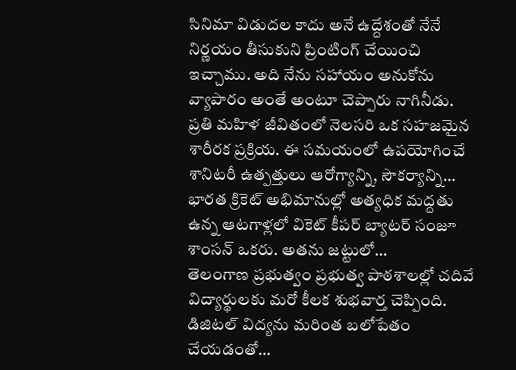సినిమా విడుదల కాదు అనే ఉద్దేశంతో నేనే నిర్ణయం తీసుకుని ప్రింటింగ్ చేయించి ఇచ్చాము. అది నేను సహాయం అనుకోను వ్యాపారం అంతే అంటూ చెప్పారు నాగినీడు.
ప్రతి మహిళ జీవితంలో నెలసరి ఒక సహజమైన శారీరక ప్రక్రియ. ఈ సమయంలో ఉపయోగించే శానిటరీ ఉత్పత్తులు ఆరోగ్యాన్ని, సౌకర్యాన్ని…
భారత క్రికెట్ అభిమానుల్లో అత్యధిక మద్దతు ఉన్న ఆటగాళ్లలో వికెట్ కీపర్ బ్యాటర్ సంజూ శాంసన్ ఒకరు. అతను జట్టులో…
తెలంగాణ ప్రభుత్వం ప్రభుత్వ పాఠశాలల్లో చదివే విద్యార్థులకు మరో కీలక శుభవార్త చెప్పింది. డిజిటల్ విద్యను మరింత బలోపేతం చేయడంతో…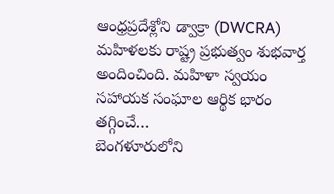ఆంధ్రప్రదేశ్లోని డ్వాక్రా (DWCRA) మహిళలకు రాష్ట్ర ప్రభుత్వం శుభవార్త అందించింది. మహిళా స్వయం సహాయక సంఘాల ఆర్థిక భారం తగ్గించే…
బెంగళూరులోని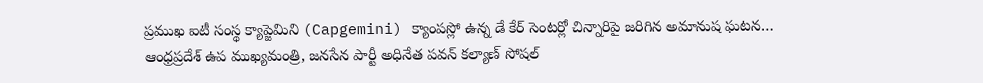ప్రముఖ ఐటీ సంస్థ క్యాప్జెమిని (Capgemini) క్యాంపస్లో ఉన్న డే కేర్ సెంటర్లో చిన్నారిపై జరిగిన అమానుష ఘటన…
ఆంధ్రప్రదేశ్ ఉప ముఖ్యమంత్రి, జనసేన పార్టీ అధినేత పవన్ కల్యాణ్ సోషల్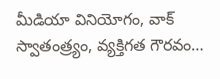మీడియా వినియోగం, వాక్ స్వాతంత్ర్యం, వ్యక్తిగత గౌరవం…